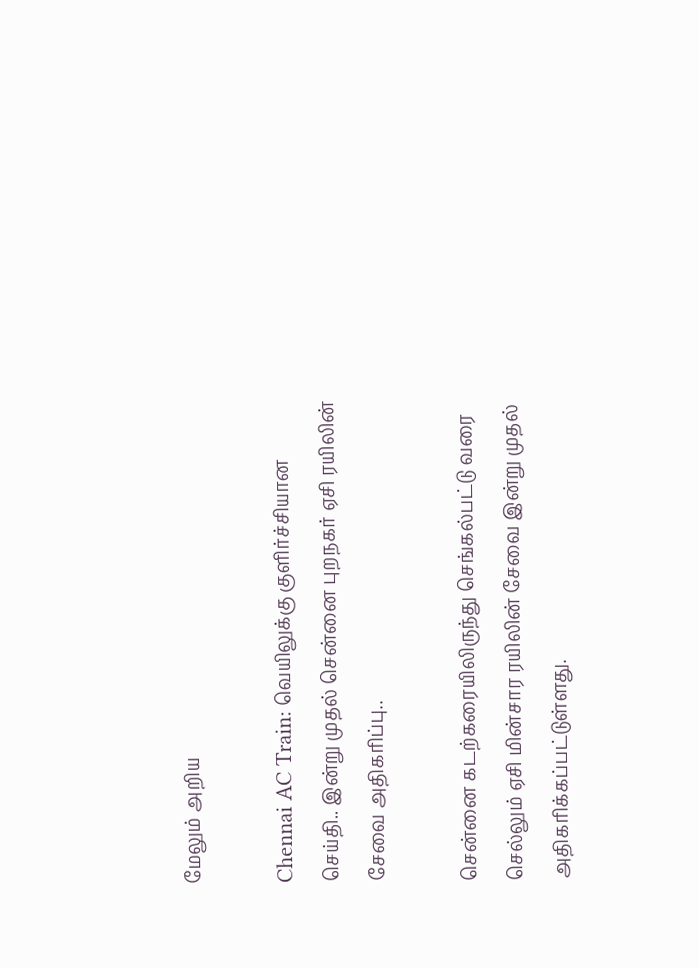மேலும் அறிய

Chennai AC Train: வெயிலுக்கு குளிர்ச்சியான செய்தி.. இன்று முதல் சென்னை புறநகர் ஏசி ரயிலின் சேவை அதிகரிப்பு..

சென்னை கடற்கரையிலிருந்து செங்கல்பட்டு வரை செல்லும் ஏசி மின்சார ரயிலின் சேவை இன்று முதல் அதிகரிக்கப்பட்டுள்ளது.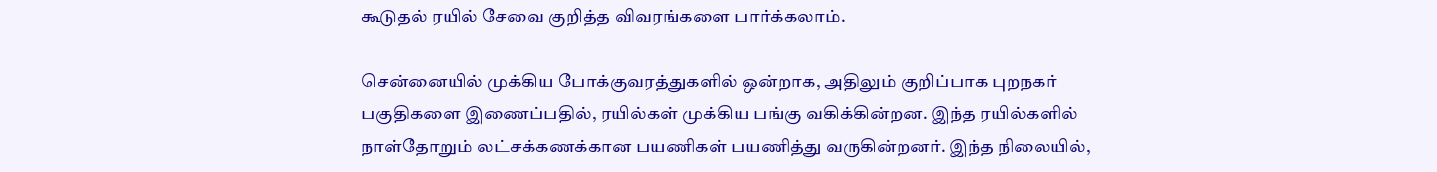கூடுதல் ரயில் சேவை குறித்த விவரங்களை பார்க்கலாம்.

சென்னையில் முக்கிய போக்குவரத்துகளில் ஒன்றாக, அதிலும் குறிப்பாக புறநகர் பகுதிகளை இணைப்பதில், ரயில்கள் முக்கிய பங்கு வகிக்கின்றன. இந்த ரயில்களில் நாள்தோறும் லட்சக்கணக்கான பயணிகள் பயணித்து வருகின்றனர். இந்த நிலையில்,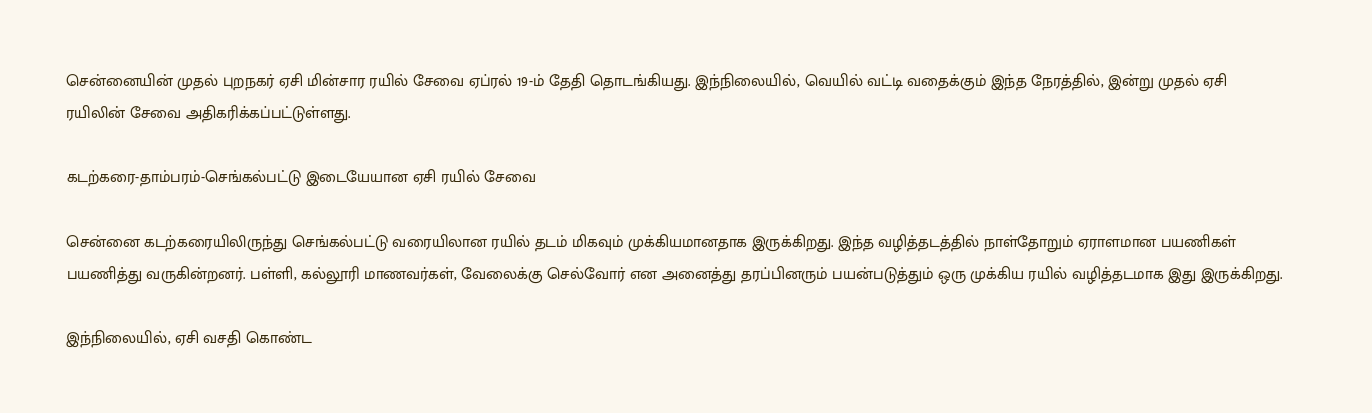சென்னையின் முதல் புறநகர் ஏசி மின்சார ரயில் சேவை ஏப்ரல் 19-ம் தேதி தொடங்கியது. இந்நிலையில், வெயில் வட்டி வதைக்கும் இந்த நேரத்தில், இன்று முதல் ஏசி ரயிலின் சேவை அதிகரிக்கப்பட்டுள்ளது.

கடற்கரை-தாம்பரம்-செங்கல்பட்டு இடையேயான ஏசி ரயில் சேவை

சென்னை கடற்கரையிலிருந்து செங்கல்பட்டு வரையிலான ரயில் தடம் மிகவும் முக்கியமானதாக இருக்கிறது. இந்த வழித்தடத்தில் நாள்தோறும் ஏராளமான பயணிகள் பயணித்து வருகின்றனர். பள்ளி, கல்லூரி மாணவர்கள், வேலைக்கு செல்வோர் என அனைத்து தரப்பினரும் பயன்படுத்தும் ஒரு முக்கிய ரயில் வழித்தடமாக இது இருக்கிறது.

இந்நிலையில், ஏசி வசதி கொண்ட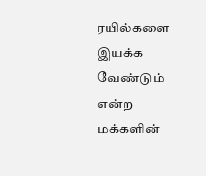ரயில்களை இயக்க வேண்டும் என்ற மக்களின்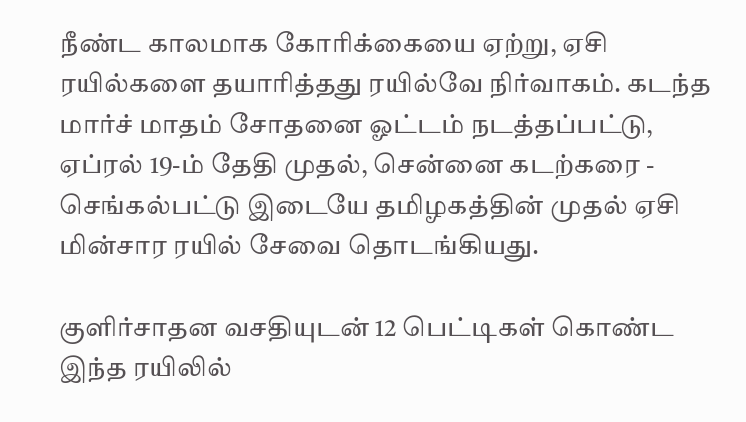நீண்ட காலமாக கோரிக்கையை ஏற்று, ஏசி ரயில்களை தயாரித்தது ரயில்வே நிர்வாகம். கடந்த மார்ச் மாதம் சோதனை ஓட்டம் நடத்தப்பட்டு, ஏப்ரல் 19-ம் தேதி முதல், சென்னை கடற்கரை - செங்கல்பட்டு இடையே தமிழகத்தின் முதல் ஏசி மின்சார ரயில் சேவை தொடங்கியது.

குளிர்சாதன வசதியுடன் 12 பெட்டிகள் கொண்ட இந்த ரயிலில்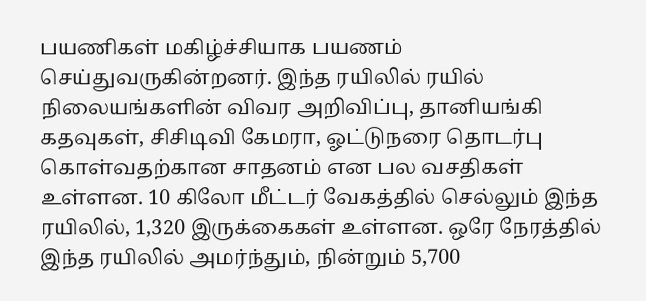பயணிகள் மகிழ்ச்சியாக பயணம் செய்துவருகின்றனர். இந்த ரயிலில் ரயில் நிலையங்களின் விவர அறிவிப்பு, தானியங்கி கதவுகள், சிசிடிவி கேமரா, ஓட்டுநரை தொடர்பு கொள்வதற்கான சாதனம் என பல வசதிகள் உள்ளன. 10 கிலோ மீட்டர் வேகத்தில் செல்லும் இந்த ரயிலில், 1,320 இருக்கைகள் உள்ளன. ஒரே நேரத்தில் இந்த ரயிலில் அமர்ந்தும், நின்றும் 5,700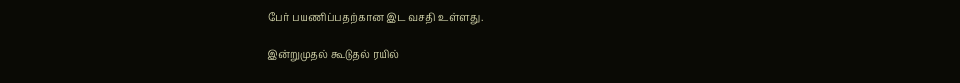பேர் பயணிப்பதற்கான இட வசதி உள்ளது.

இன்றுமுதல் கூடுதல் ரயில்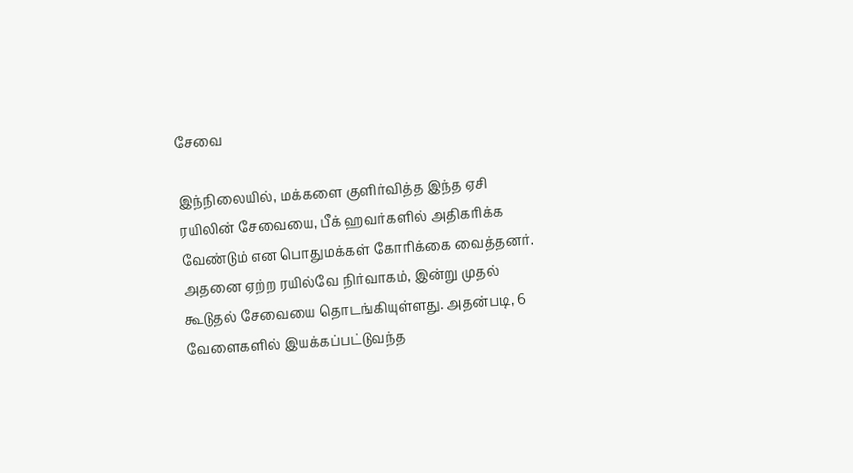சேவை

இந்நிலையில், மக்களை குளிர்வித்த இந்த ஏசி ரயிலின் சேவையை, பீக் ஹவர்களில் அதிகரிக்க வேண்டும் என பொதுமக்கள் கோரிக்கை வைத்தனர். அதனை ஏற்ற ரயில்வே நிர்வாகம், இன்று முதல் கூடுதல் சேவையை தொடங்கியுள்ளது. அதன்படி, 6 வேளைகளில் இயக்கப்பட்டுவந்த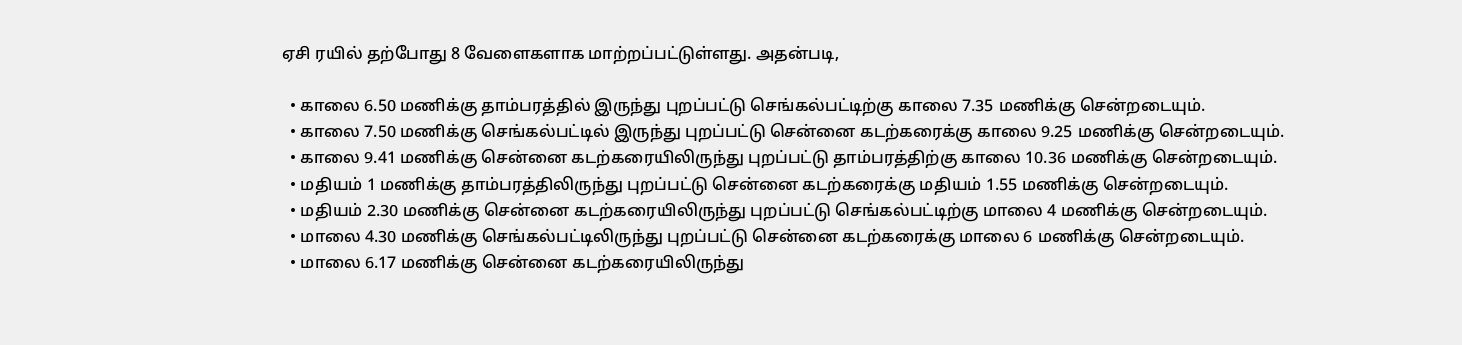ஏசி ரயில் தற்போது 8 வேளைகளாக மாற்றப்பட்டுள்ளது. அதன்படி,

  • காலை 6.50 மணிக்கு தாம்பரத்தில் இருந்து புறப்பட்டு செங்கல்பட்டிற்கு காலை 7.35 மணிக்கு சென்றடையும்.
  • காலை 7.50 மணிக்கு செங்கல்பட்டில் இருந்து புறப்பட்டு சென்னை கடற்கரைக்கு காலை 9.25 மணிக்கு சென்றடையும்.
  • காலை 9.41 மணிக்கு சென்னை கடற்கரையிலிருந்து புறப்பட்டு தாம்பரத்திற்கு காலை 10.36 மணிக்கு சென்றடையும்.
  • மதியம் 1 மணிக்கு தாம்பரத்திலிருந்து புறப்பட்டு சென்னை கடற்கரைக்கு மதியம் 1.55 மணிக்கு சென்றடையும்.
  • மதியம் 2.30 மணிக்கு சென்னை கடற்கரையிலிருந்து புறப்பட்டு செங்கல்பட்டிற்கு மாலை 4 மணிக்கு சென்றடையும்.
  • மாலை 4.30 மணிக்கு செங்கல்பட்டிலிருந்து புறப்பட்டு சென்னை கடற்கரைக்கு மாலை 6 மணிக்கு சென்றடையும்.
  • மாலை 6.17 மணிக்கு சென்னை கடற்கரையிலிருந்து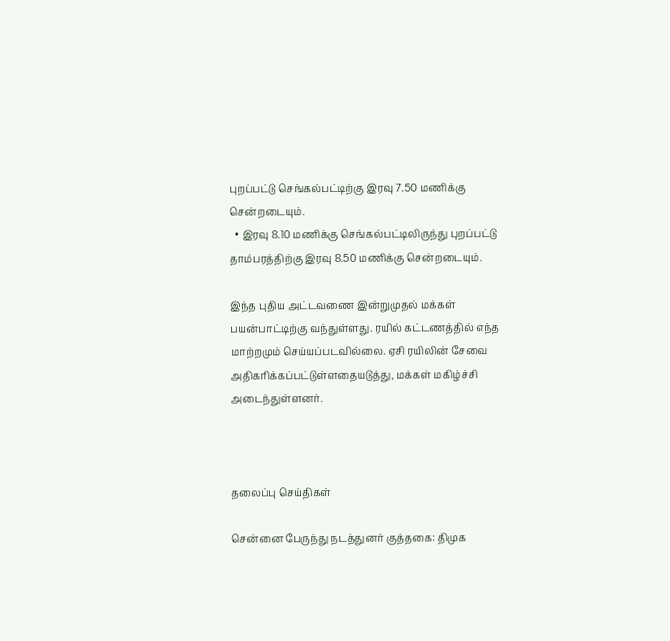புறப்பட்டு செங்கல்பட்டிற்கு இரவு 7.50 மணிக்கு சென்றடையும்.
  • இரவு 8.10 மணிக்கு செங்கல்பட்டிலிருந்து புறப்பட்டு தாம்பரத்திற்கு இரவு 8.50 மணிக்கு சென்றடையும்.

இந்த புதிய அட்டவணை இன்றுமுதல் மக்கள் பயன்பாட்டிற்கு வந்துள்ளது. ரயில் கட்டணத்தில் எந்த மாற்றமும் செய்யப்படவில்லை. ஏசி ரயிலின் சேவை அதிகரிக்கப்பட்டுள்ளதையடுத்து, மக்கள் மகிழ்ச்சி அடைந்துள்ளனர்.



தலைப்பு செய்திகள்

சென்னை பேருந்து நடத்துனர் குத்தகை: திமுக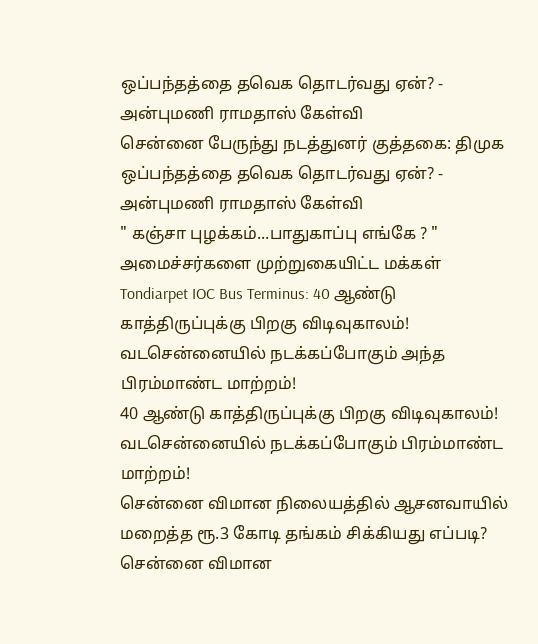ஒப்பந்தத்தை தவெக தொடர்வது ஏன்? - அன்புமணி ராமதாஸ் கேள்வி
சென்னை பேருந்து நடத்துனர் குத்தகை: திமுக ஒப்பந்தத்தை தவெக தொடர்வது ஏன்? - அன்புமணி ராமதாஸ் கேள்வி
" கஞ்சா புழக்கம்...பாதுகாப்பு எங்கே ? " அமைச்சர்களை முற்றுகையிட்ட மக்கள்
Tondiarpet IOC Bus Terminus: 40 ஆண்டு காத்திருப்புக்கு பிறகு விடிவுகாலம்! வடசென்னையில் நடக்கப்போகும் அந்த பிரம்மாண்ட மாற்றம்!
40 ஆண்டு காத்திருப்புக்கு பிறகு விடிவுகாலம்! வடசென்னையில் நடக்கப்போகும் பிரம்மாண்ட மாற்றம்!
சென்னை விமான நிலையத்தில் ஆசனவாயில் மறைத்த ரூ.3 கோடி தங்கம் சிக்கியது எப்படி?
சென்னை விமான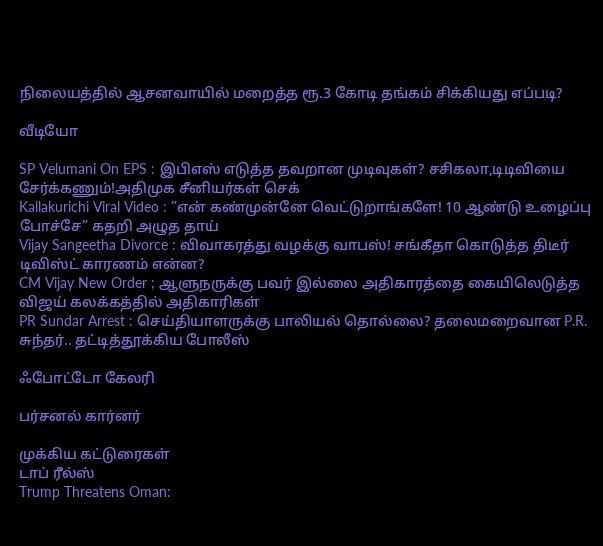நிலையத்தில் ஆசனவாயில் மறைத்த ரூ.3 கோடி தங்கம் சிக்கியது எப்படி?

வீடியோ

SP Velumani On EPS : இபிஎஸ் எடுத்த தவறான முடிவுகள்? சசிகலா,டிடிவியை சேர்க்கணும்!அதிமுக சீனியர்கள் செக்
Kallakurichi Viral Video : ”என் கண்முன்னே வெட்டுறாங்களே! 10 ஆண்டு உழைப்பு போச்சே” கதறி அழுத தாய்
Vijay Sangeetha Divorce : விவாகரத்து வழக்கு வாபஸ்! சங்கீதா கொடுத்த திடீர் டிவிஸ்ட் காரணம் என்ன?
CM Vijay New Order ; ஆளுநருக்கு பவர் இல்லை அதிகாரத்தை கையிலெடுத்த விஜய் கலக்கத்தில் அதிகாரிகள்
PR Sundar Arrest : செய்தியாளருக்கு பாலியல் தொல்லை? தலைமறைவான P.R. சுந்தர்.. தட்டித்தூக்கிய போலீஸ்

ஃபோட்டோ கேலரி

பர்சனல் கார்னர்

முக்கிய கட்டுரைகள்
டாப் ரீல்ஸ்
Trump Threatens Oman: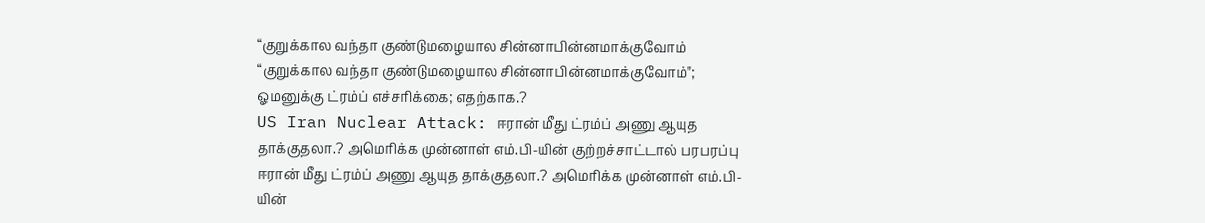“குறுக்கால வந்தா குண்டுமழையால சின்னாபின்னமாக்குவோம்
“குறுக்கால வந்தா குண்டுமழையால சின்னாபின்னமாக்குவோம்"; ஓமனுக்கு ட்ரம்ப் எச்சரிக்கை; எதற்காக.?
US Iran Nuclear Attack: ஈரான் மீது ட்ரம்ப் அணு ஆயுத தாக்குதலா.? அமெரிக்க முன்னாள் எம்.பி-யின் குற்றச்சாட்டால் பரபரப்பு
ஈரான் மீது ட்ரம்ப் அணு ஆயுத தாக்குதலா.? அமெரிக்க முன்னாள் எம்.பி-யின்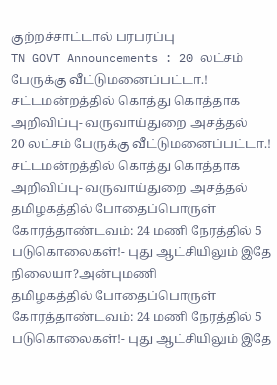குற்றச்சாட்டால் பரபரப்பு
TN GOVT Announcements : 20 லட்சம் பேருக்கு வீட்டுமனைப்பட்டா.! சட்டமன்றத்தில் கொத்து கொத்தாக அறிவிப்பு- வருவாய்துறை அசத்தல்
20 லட்சம் பேருக்கு வீட்டுமனைப்பட்டா.! சட்டமன்றத்தில் கொத்து கொத்தாக அறிவிப்பு- வருவாய்துறை அசத்தல்
தமிழகத்தில் போதைப்பொருள் கோரத்தாண்டவம்: 24 மணி நேரத்தில் 5 படுகொலைகள்!- புது ஆட்சியிலும் இதே நிலையா?அன்புமணி
தமிழகத்தில் போதைப்பொருள் கோரத்தாண்டவம்: 24 மணி நேரத்தில் 5 படுகொலைகள்!- புது ஆட்சியிலும் இதே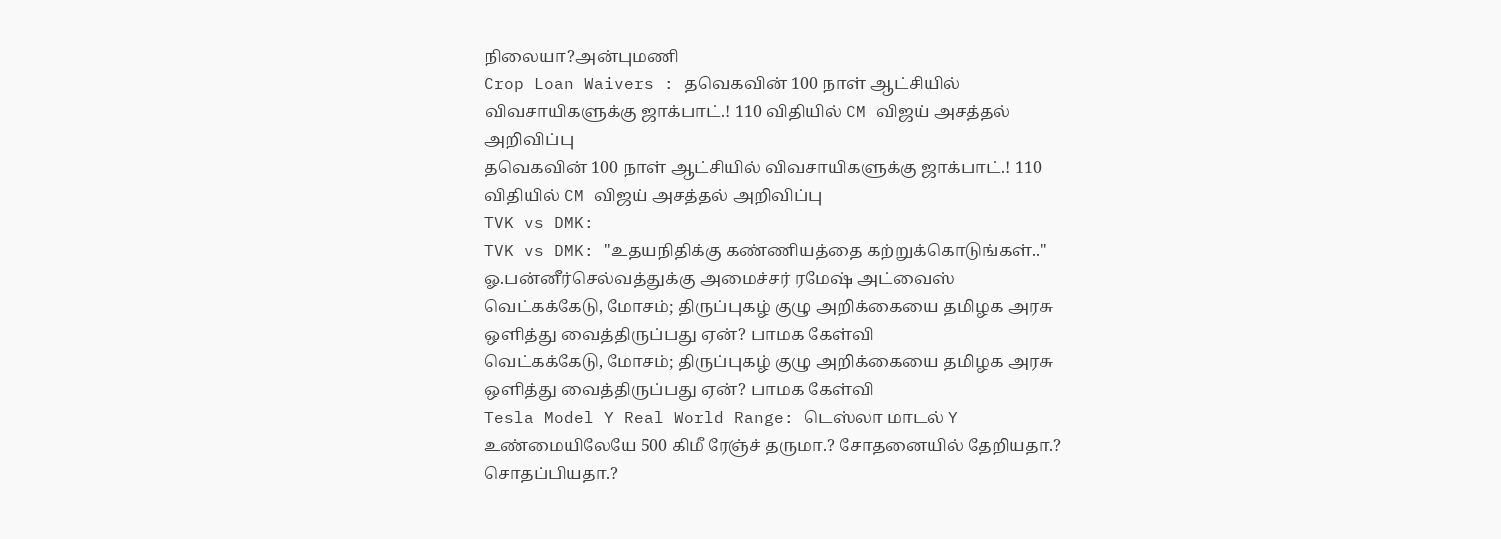நிலையா?அன்புமணி
Crop Loan Waivers : தவெகவின் 100 நாள் ஆட்சியில் விவசாயிகளுக்கு ஜாக்பாட்.! 110 விதியில் CM விஜய் அசத்தல் அறிவிப்பு
தவெகவின் 100 நாள் ஆட்சியில் விவசாயிகளுக்கு ஜாக்பாட்.! 110 விதியில் CM விஜய் அசத்தல் அறிவிப்பு
TVK vs DMK:
TVK vs DMK: "உதயநிதிக்கு கண்ணியத்தை கற்றுக்கொடுங்கள்.." ஓ.பன்னீர்செல்வத்துக்கு அமைச்சர் ரமேஷ் அட்வைஸ்
வெட்கக்கேடு, மோசம்; திருப்புகழ் குழு அறிக்கையை தமிழக அரசு ஒளித்து வைத்திருப்பது ஏன்? பாமக கேள்வி
வெட்கக்கேடு, மோசம்; திருப்புகழ் குழு அறிக்கையை தமிழக அரசு ஒளித்து வைத்திருப்பது ஏன்? பாமக கேள்வி
Tesla Model Y Real World Range: டெஸ்லா மாடல் Y உண்மையிலேயே 500 கிமீ ரேஞ்ச் தருமா.? சோதனையில் தேறியதா.? சொதப்பியதா.?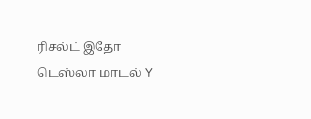ரிசல்ட் இதோ
டெஸ்லா மாடல் Y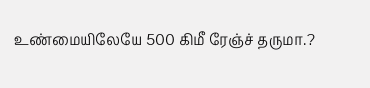உண்மையிலேயே 500 கிமீ ரேஞ்ச் தருமா.?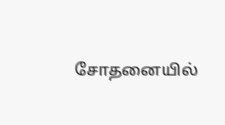சோதனையில்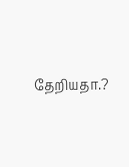தேறியதா.?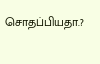சொதப்பியதா.?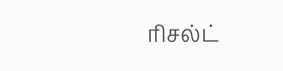ரிசல்ட்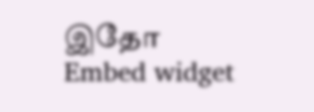இதோ
Embed widget